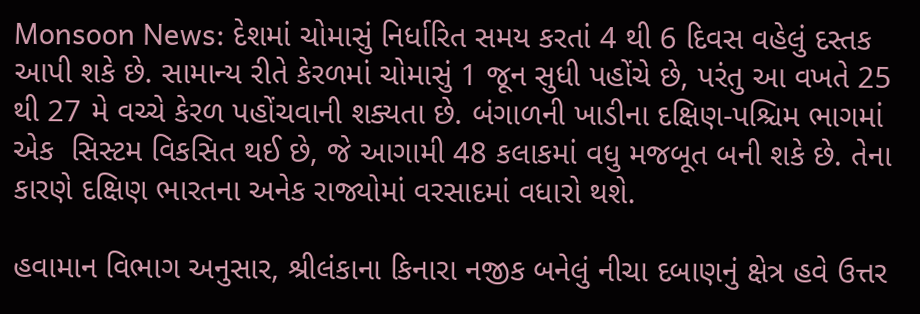Monsoon News: દેશમાં ચોમાસું નિર્ધારિત સમય કરતાં 4 થી 6 દિવસ વહેલું દસ્તક આપી શકે છે. સામાન્ય રીતે કેરળમાં ચોમાસું 1 જૂન સુધી પહોંચે છે, પરંતુ આ વખતે 25 થી 27 મે વચ્ચે કેરળ પહોંચવાની શક્યતા છે. બંગાળની ખાડીના દક્ષિણ-પશ્ચિમ ભાગમાં એક  સિસ્ટમ વિકસિત થઈ છે, જે આગામી 48 કલાકમાં વધુ મજબૂત બની શકે છે. તેના કારણે દક્ષિણ ભારતના અનેક રાજ્યોમાં વરસાદમાં વધારો થશે.

હવામાન વિભાગ અનુસાર, શ્રીલંકાના કિનારા નજીક બનેલું નીચા દબાણનું ક્ષેત્ર હવે ઉત્તર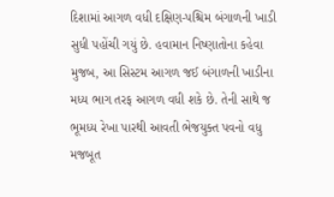દિશામાં આગળ વધી દક્ષિણ-પશ્ચિમ બંગાળની ખાડી સુધી પહોંચી ગયું છે. હવામાન નિષ્ણાતોના કહેવા મુજબ, આ સિસ્ટમ આગળ જઈ બંગાળની ખાડીના મધ્ય ભાગ તરફ આગળ વધી શકે છે. તેની સાથે જ ભૂમધ્ય રેખા પારથી આવતી ભેજયુક્ત પવનો વધુ મજબૂત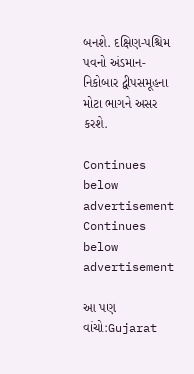બનશે. દક્ષિણ-પશ્ચિમ પવનો અંડમાન-નિકોબાર દ્વીપસમૂહના મોટા ભાગને અસર કરશે.

Continues below advertisement
Continues below advertisement

આ પણ વાંચો:Gujarat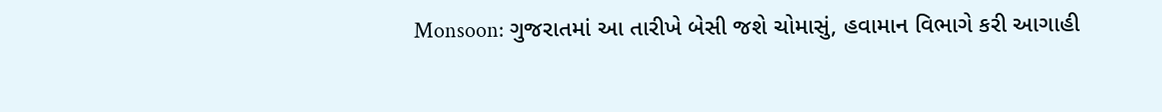Monsoon: ગુજરાતમાં આ તારીખે બેસી જશે ચોમાસું, હવામાન વિભાગે કરી આગાહી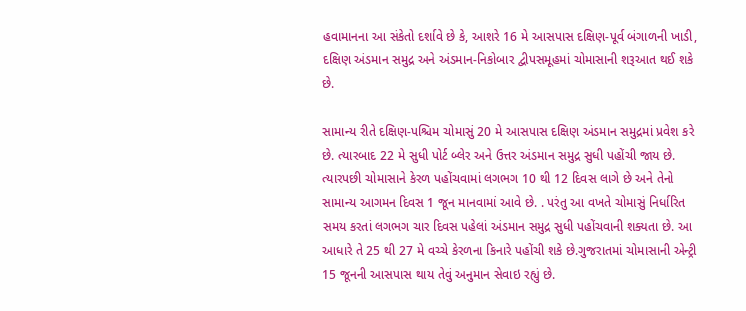હવામાનના આ સંકેતો દર્શાવે છે કે, આશરે 16 મે આસપાસ દક્ષિણ-પૂર્વ બંગાળની ખાડી, દક્ષિણ અંડમાન સમુદ્ર અને અંડમાન-નિકોબાર દ્વીપસમૂહમાં ચોમાસાની શરૂઆત થઈ શકે છે.

સામાન્ય રીતે દક્ષિણ-પશ્ચિમ ચોમાસું 20 મે આસપાસ દક્ષિણ અંડમાન સમુદ્રમાં પ્રવેશ કરે છે. ત્યારબાદ 22 મે સુધી પોર્ટ બ્લેર અને ઉત્તર અંડમાન સમુદ્ર સુધી પહોંચી જાય છે. ત્યારપછી ચોમાસાને કેરળ પહોંચવામાં લગભગ 10 થી 12 દિવસ લાગે છે અને તેનો સામાન્ય આગમન દિવસ 1 જૂન માનવામાં આવે છે. . પરંતુ આ વખતે ચોમાસું નિર્ધારિત સમય કરતાં લગભગ ચાર દિવસ પહેલાં અંડમાન સમુદ્ર સુધી પહોંચવાની શક્યતા છે. આ આધારે તે 25 થી 27 મે વચ્ચે કેરળના કિનારે પહોંચી શકે છે.ગુજરાતમાં ચોમાસાની એન્ટ્રી 15 જૂનની આસપાસ થાય તેવું અનુમાન સેવાઇ રહ્યું છે.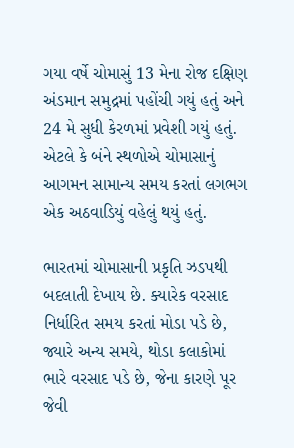ગયા વર્ષે ચોમાસું 13 મેના રોજ દક્ષિણ અંડમાન સમુદ્રમાં પહોંચી ગયું હતું અને 24 મે સુધી કેરળમાં પ્રવેશી ગયું હતું. એટલે કે બંને સ્થળોએ ચોમાસાનું આગમન સામાન્ય સમય કરતાં લગભગ એક અઠવાડિયું વહેલું થયું હતું.

ભારતમાં ચોમાસાની પ્રકૃતિ ઝડપથી બદલાતી દેખાય છે. ક્યારેક વરસાદ નિર્ધારિત સમય કરતાં મોડા પડે છે, જ્યારે અન્ય સમયે, થોડા કલાકોમાં ભારે વરસાદ પડે છે, જેના કારણે પૂર જેવી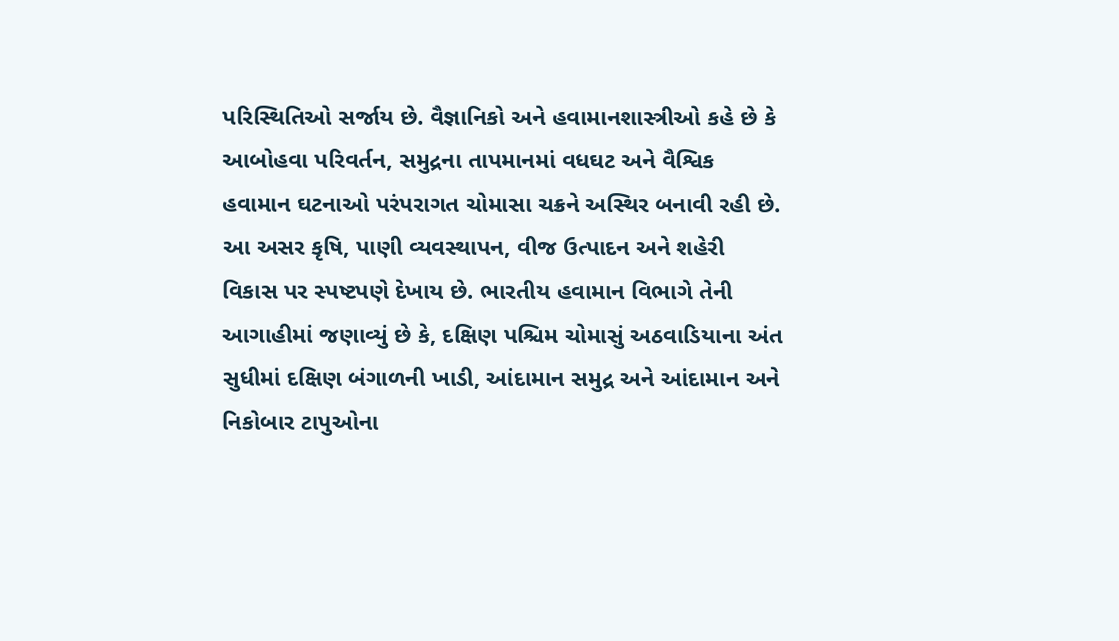પરિસ્થિતિઓ સર્જાય છે. વૈજ્ઞાનિકો અને હવામાનશાસ્ત્રીઓ કહે છે કે આબોહવા પરિવર્તન, સમુદ્રના તાપમાનમાં વધઘટ અને વૈશ્વિક હવામાન ઘટનાઓ પરંપરાગત ચોમાસા ચક્રને અસ્થિર બનાવી રહી છે. આ અસર કૃષિ, પાણી વ્યવસ્થાપન, વીજ ઉત્પાદન અને શહેરી વિકાસ પર સ્પષ્ટપણે દેખાય છે. ભારતીય હવામાન વિભાગે તેની   આગાહીમાં જણાવ્યું છે કે, દક્ષિણ પશ્ચિમ ચોમાસું અઠવાડિયાના અંત સુધીમાં દક્ષિણ બંગાળની ખાડી, આંદામાન સમુદ્ર અને આંદામાન અને નિકોબાર ટાપુઓના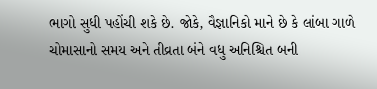ભાગો સુધી પહોંચી શકે છે. જોકે, વૈજ્ઞાનિકો માને છે કે લાંબા ગાળે ચોમાસાનો સમય અને તીવ્રતા બંને વધુ અનિશ્ચિત બની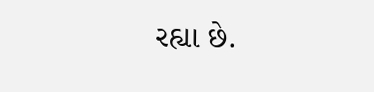રહ્યા છે.